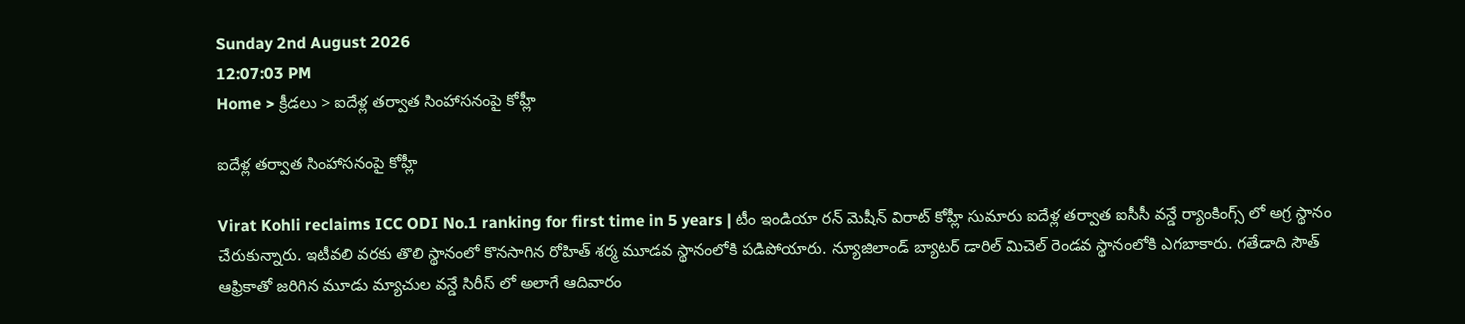Sunday 2nd August 2026
12:07:03 PM
Home > క్రీడలు > ఐదేళ్ల తర్వాత సింహాసనంపై కోహ్లీ

ఐదేళ్ల తర్వాత సింహాసనంపై కోహ్లీ

Virat Kohli reclaims ICC ODI No.1 ranking for first time in 5 years | టీం ఇండియా రన్ మెషీన్ విరాట్ కోహ్లీ సుమారు ఐదేళ్ల తర్వాత ఐసీసీ వన్డే ర్యాంకింగ్స్ లో అగ్ర స్థానం చేరుకున్నారు. ఇటీవలి వరకు తొలి స్థానంలో కొనసాగిన రోహిత్ శర్మ మూడవ స్థానంలోకి పడిపోయారు. న్యూజిలాండ్ బ్యాటర్ డారిల్ మిచెల్ రెండవ స్థానంలోకి ఎగబాకారు. గతేడాది సౌత్ ఆఫ్రికాతో జరిగిన మూడు మ్యాచుల వన్డే సిరీస్ లో అలాగే ఆదివారం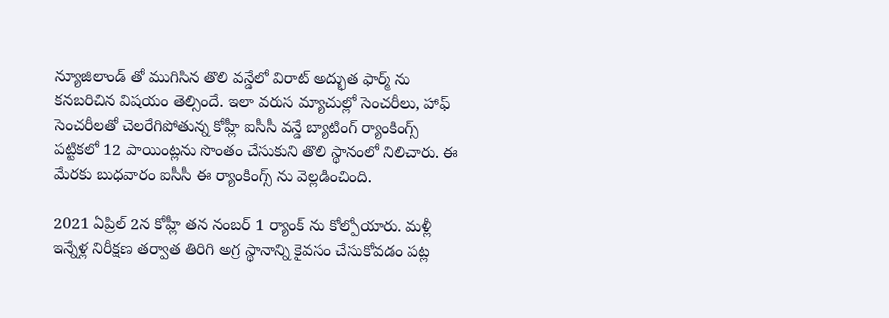న్యూజిలాండ్ తో ముగిసిన తొలి వన్డేలో విరాట్ అద్భుత ఫార్మ్ ను కనబరిచిన విషయం తెల్సిందే. ఇలా వరుస మ్యాచుల్లో సెంచరీలు, హాఫ్ సెంచరీలతో చెలరేగిపోతున్న కోహ్లీ ఐసీసీ వన్డే బ్యాటింగ్ ర్యాంకింగ్స్ పట్టికలో 12 పాయింట్లను సొంతం చేసుకుని తొలి స్థానంలో నిలిచారు. ఈ మేరకు బుధవారం ఐసీసీ ఈ ర్యాంకింగ్స్ ను వెల్లడించింది.

2021 ఏప్రిల్ 2న కోహ్లీ తన నంబర్ 1 ర్యాంక్ ను కోల్పోయారు. మళ్లీ ఇన్నేళ్ల నిరీక్షణ తర్వాత తిరిగి అగ్ర స్థానాన్ని కైవసం చేసుకోవడం పట్ల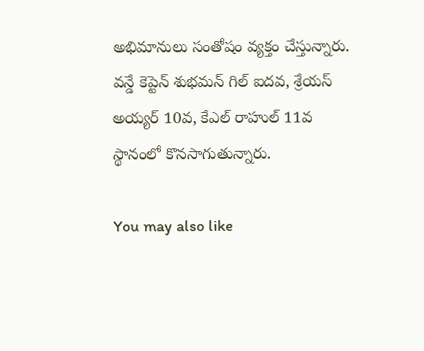అభిమానులు సంతోషం వ్యక్తం చేస్తున్నారు. వన్డే కెప్టెన్ శుభమన్ గిల్ ఐదవ, శ్రేయస్ అయ్యర్ 10వ, కేఎల్ రాహుల్ 11వ స్థానంలో కొనసాగుతున్నారు.

You may also like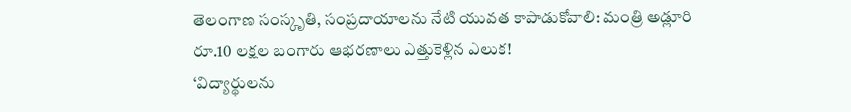తెలంగాణ సంస్కృతి, సంప్రదాయాలను నేటి యువత కాపాడుకోవాలి: మంత్రి అడ్లూరి
రూ.10 లక్షల బంగారు ఆభరణాలు ఎత్తుకెళ్లిన ఎలుక!
‘విద్యార్థులను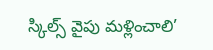స్కిల్స్ వైపు మళ్లించాలి’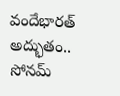వందేభారత్ అద్భుతం.. సోనమ్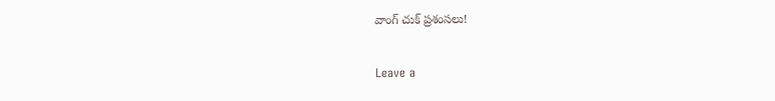వాంగ్ చుక్ ప్రశంసలు!

Leave a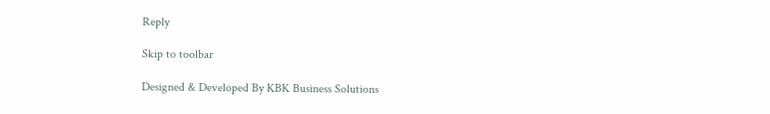Reply

Skip to toolbar

Designed & Developed By KBK Business Solutions